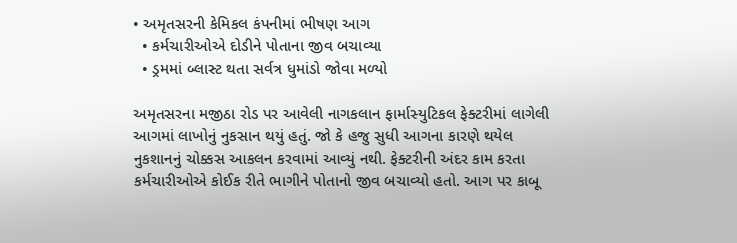• અમૃતસરની કેમિકલ કંપનીમાં ભીષણ આગ
  • કર્મચારીઓએ દોડીને પોતાના જીવ બચાવ્યા
  • ડ્રમમાં બ્લાસ્ટ થતા સર્વત્ર ધુમાંડો જોવા મળ્યો

અમૃતસરના મજીઠા રોડ પર આવેલી નાગકલાન ફાર્માસ્યુટિકલ ફેક્ટરીમાં લાગેલી આગમાં લાખોનું નુકસાન થયું હતું. જો કે હજુ સુધી આગના કારણે થયેલ નુકશાનનું ચોક્કસ આકલન કરવામાં આવ્યું નથી. ફેક્ટરીની અંદર કામ કરતા કર્મચારીઓએ કોઈક રીતે ભાગીને પોતાનો જીવ બચાવ્યો હતો. આગ પર કાબૂ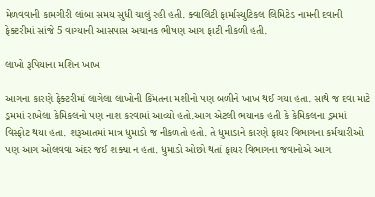મેળવવાની કામગીરી લાંબા સમય સુધી ચાલું રહી હતી. ક્વાલિટી ફાર્માસ્યુટિકલ લિમિટેડ નામની દવાની ફેક્ટરીમાં સાંજે 5 વાગ્યાની આસપાસ અચાનક ભીષણ આગ ફાટી નીકળી હતી.

લાખો રૂપિયાના મશિન ખાખ

આગના કારણે ફેક્ટરીમાં લાગેલા લાખોની કિંમતના મશીનો પણ બળીને ખાખ થઈ ગયા હતા. સાથે જ દવા માટે ડ્રમમાં રાખેલા કેમિકલનો પણ નાશ કરવામાં આવ્યો હતો.આગ એટલી ભયાનક હતી કે કેમિકલના ડ્રમમાં વિસ્ફોટ થયા હતા. શરૂઆતમાં માત્ર ધુમાડો જ નીકળતો હતો. તે ધુમાડાને કારણે ફાયર વિભાગના કર્મચારીઓ પણ આગ ઓલવવા અંદર જઈ શક્યા ન હતા. ધુમાડો ઓછો થતાં ફાયર વિભાગના જવાનોએ આગ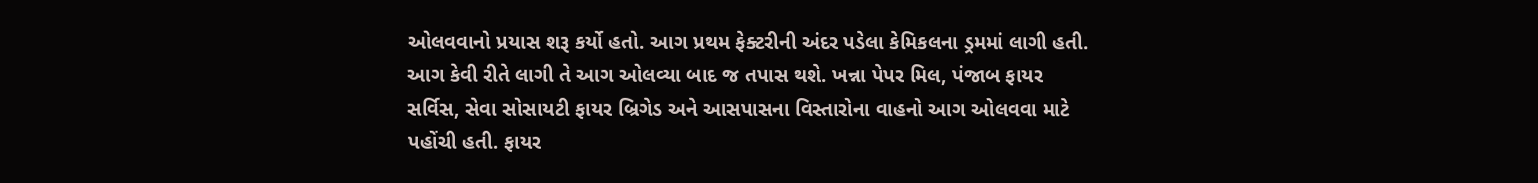ઓલવવાનો પ્રયાસ શરૂ કર્યો હતો. આગ પ્રથમ ફેક્ટરીની અંદર પડેલા કેમિકલના ડ્રમમાં લાગી હતી. આગ કેવી રીતે લાગી તે આગ ઓલવ્યા બાદ જ તપાસ થશે. ખન્ના પેપર મિલ, પંજાબ ફાયર સર્વિસ, સેવા સોસાયટી ફાયર બ્રિગેડ અને આસપાસના વિસ્તારોના વાહનો આગ ઓલવવા માટે પહોંચી હતી. ફાયર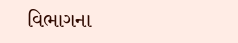વિભાગના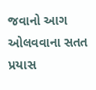જવાનો આગ ઓલવવાના સતત પ્રયાસ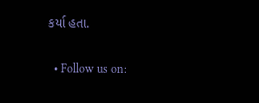કર્યા હતા.


  • Follow us on: